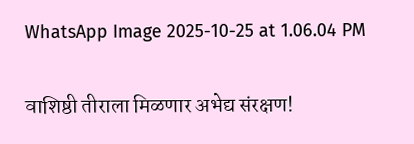WhatsApp Image 2025-10-25 at 1.06.04 PM

वाशिष्ठी तीराला मिळणार अभेद्य संरक्षण!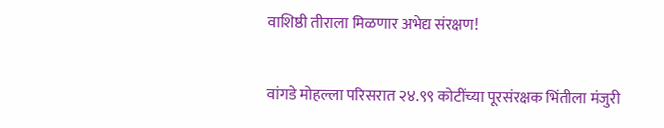वाशिष्ठी तीराला मिळणार अभेद्य संरक्षण!

वांगडे मोहल्ला परिसरात २४.९९ कोटींच्या पूरसंरक्षक भिंतीला मंजुरी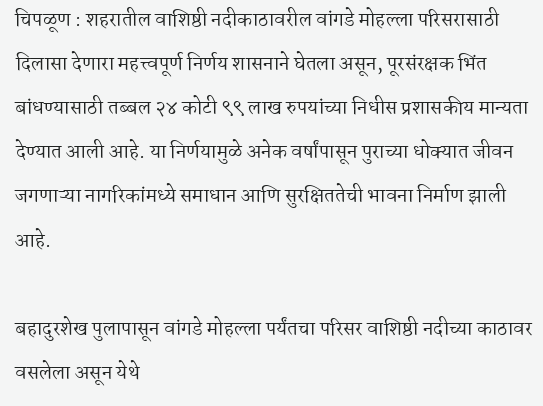चिपळूण : शहरातील वाशिष्ठी नदीकाठावरील वांगडे मोहल्ला परिसरासाठी दिलासा देणारा महत्त्वपूर्ण निर्णय शासनाने घेतला असून, पूरसंरक्षक भिंत बांधण्यासाठी तब्बल २४ कोटी ९९ लाख रुपयांच्या निधीस प्रशासकीय मान्यता देण्यात आली आहे. या निर्णयामुळे अनेक वर्षांपासून पुराच्या धोक्यात जीवन जगणाऱ्या नागरिकांमध्ये समाधान आणि सुरक्षिततेची भावना निर्माण झाली आहे.

बहादुरशेख पुलापासून वांगडे मोहल्ला पर्यंतचा परिसर वाशिष्ठी नदीच्या काठावर वसलेला असून येथे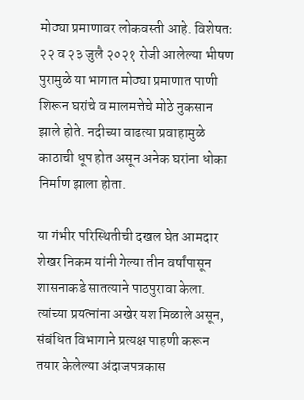मोठ्या प्रमाणावर लोकवस्ती आहे. विशेषतः २२ व २३ जुलै २०२१ रोजी आलेल्या भीषण पुरामुळे या भागात मोठ्या प्रमाणात पाणी शिरून घरांचे व मालमत्तेचे मोठे नुकसान झाले होते. नदीच्या वाढत्या प्रवाहामुळे काठाची धूप होत असून अनेक घरांना धोका निर्माण झाला होता.

या गंभीर परिस्थितीची दखल घेत आमदार शेखर निकम यांनी गेल्या तीन वर्षांपासून शासनाकडे सातत्याने पाठपुरावा केला. त्यांच्या प्रयत्नांना अखेर यश मिळाले असून, संबंधित विभागाने प्रत्यक्ष पाहणी करून तयार केलेल्या अंदाजपत्रकास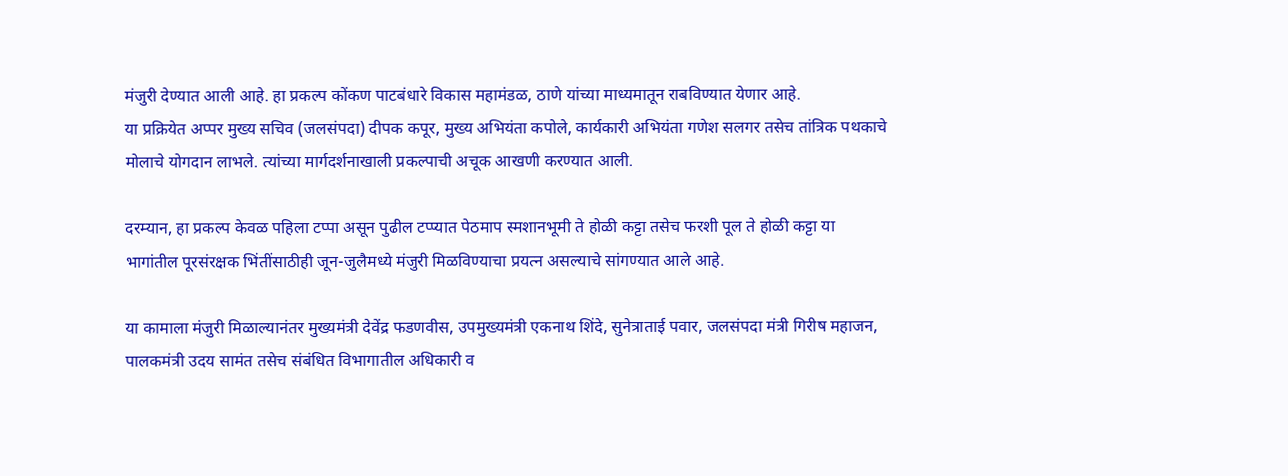मंजुरी देण्यात आली आहे. हा प्रकल्प कोंकण पाटबंधारे विकास महामंडळ, ठाणे यांच्या माध्यमातून राबविण्यात येणार आहे.
या प्रक्रियेत अप्पर मुख्य सचिव (जलसंपदा) दीपक कपूर, मुख्य अभियंता कपोले, कार्यकारी अभियंता गणेश सलगर तसेच तांत्रिक पथकाचे मोलाचे योगदान लाभले. त्यांच्या मार्गदर्शनाखाली प्रकल्पाची अचूक आखणी करण्यात आली.

दरम्यान, हा प्रकल्प केवळ पहिला टप्पा असून पुढील टप्प्यात पेठमाप स्मशानभूमी ते होळी कट्टा तसेच फरशी पूल ते होळी कट्टा या भागांतील पूरसंरक्षक भिंतींसाठीही जून-जुलैमध्ये मंजुरी मिळविण्याचा प्रयत्न असल्याचे सांगण्यात आले आहे.

या कामाला मंजुरी मिळाल्यानंतर मुख्यमंत्री देवेंद्र फडणवीस, उपमुख्यमंत्री एकनाथ शिंदे, सुनेत्राताई पवार, जलसंपदा मंत्री गिरीष महाजन, पालकमंत्री उदय सामंत तसेच संबंधित विभागातील अधिकारी व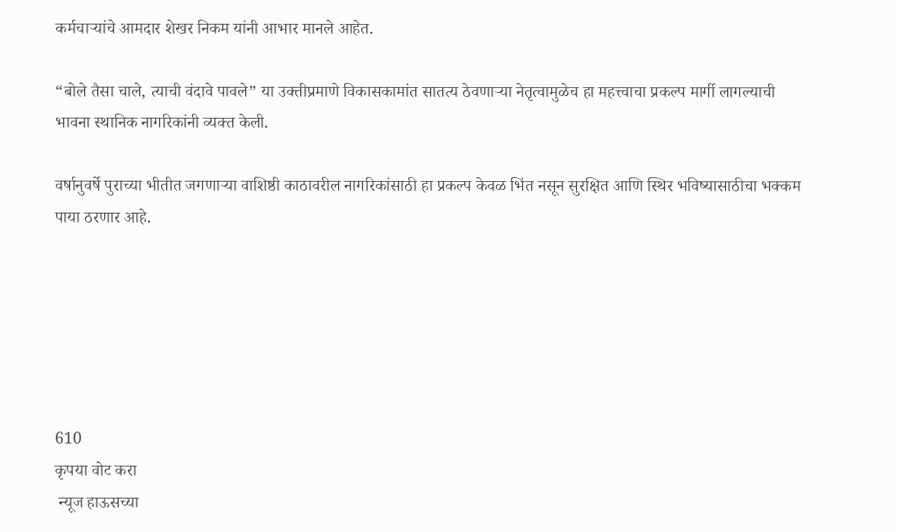कर्मचाऱ्यांचे आमदार शेखर निकम यांनी आभार मानले आहेत.

“बोले तैसा चाले, त्याची वंदावे पावले” या उक्तीप्रमाणे विकासकामांत सातत्य ठेवणाऱ्या नेतृत्वामुळेच हा महत्त्वाचा प्रकल्प मार्गी लागल्याची भावना स्थानिक नागरिकांनी व्यक्त केली.

वर्षानुवर्षे पुराच्या भीतीत जगणाऱ्या वाशिष्ठी काठावरील नागरिकांसाठी हा प्रकल्प केवळ भिंत नसून सुरक्षित आणि स्थिर भविष्यासाठीचा भक्कम पाया ठरणार आहे.






610
कृपया वोट करा
 न्यूज हाऊसच्या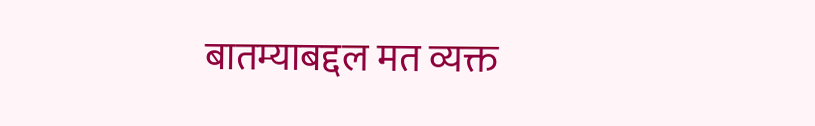बातम्याबद्दल मत व्यक्त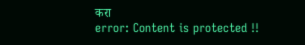करा
error: Content is protected !!